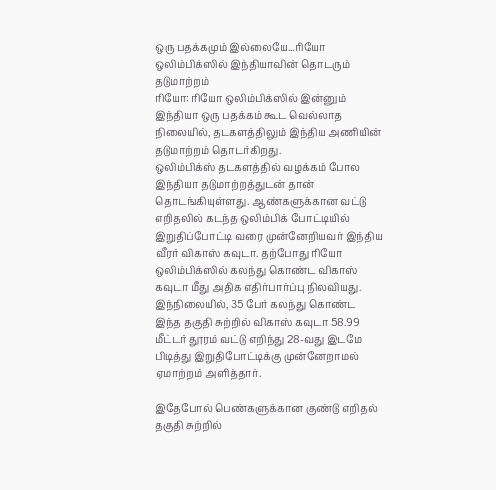ஒரு பதக்கமும் இல்லையே...ரியோ ஒலிம்பிக்ஸில் இந்தியாவின் தொடரும் தடுமாற்றம்
ரியோ: ரியோ ஒலிம்பிக்ஸில் இன்னும் இந்தியா ஒரு பதக்கம் கூட வெல்லாத நிலையில், தடகளத்திலும் இந்திய அணியின் தடுமாற்றம் தொடர்கிறது.
ஒலிம்பிக்ஸ் தடகளத்தில் வழக்கம் போல இந்தியா தடுமாற்றத்துடன் தான் தொடங்கியுள்ளது. ஆண்களுக்கான வட்டு எறிதலில் கடந்த ஒலிம்பிக் போட்டியில் இறுதிப்போட்டி வரை முன்னேறியவர் இந்திய வீரர் விகாஸ் கவுடா. தற்போது ரியோ ஒலிம்பிக்ஸில் கலந்து கொண்ட விகாஸ் கவுடா மீது அதிக எதிர்பார்ப்பு நிலவியது. இந்நிலையில், 35 பேர் கலந்து கொண்ட இந்த தகுதி சுற்றில் விகாஸ் கவுடா 58.99 மீட்டர் தூரம் வட்டு எறிந்து 28-வது இடமே பிடித்து இறுதிபோட்டிக்கு முன்னேறாமல் ஏமாற்றம் அளித்தார்.

இதேபோல் பெண்களுக்கான குண்டு எறிதல் தகுதி சுற்றில்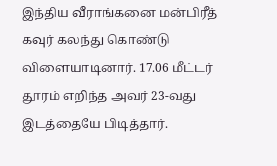இந்திய வீராங்கனை மன்பிரீத் கவுர் கலந்து கொண்டு விளையாடினார். 17.06 மீட்டர் தூரம் எறிந்த அவர் 23-வது இடத்தையே பிடித்தார்.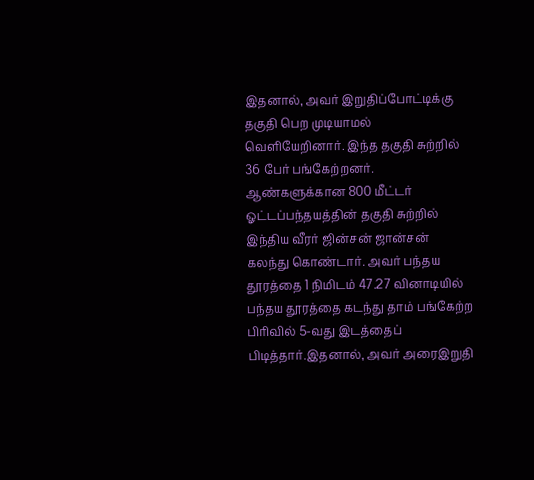இதனால், அவர் இறுதிப்போட்டிக்கு தகுதி பெற முடியாமல் வெளியேறினார். இந்த தகுதி சுற்றில் 36 பேர் பங்கேற்றனர்.
ஆண்களுக்கான 800 மீட்டர் ஓட்டப்பந்தயத்தின் தகுதி சுற்றில் இந்திய வீரர் ஜின்சன் ஜான்சன் கலந்து கொண்டார். அவர் பந்தய தூரத்தை 1 நிமிடம் 47.27 வினாடியில் பந்தய தூரத்தை கடந்து தாம் பங்கேற்ற பிரிவில் 5-வது இடத்தைப் பிடித்தார்.இதனால், அவர் அரைஇறுதி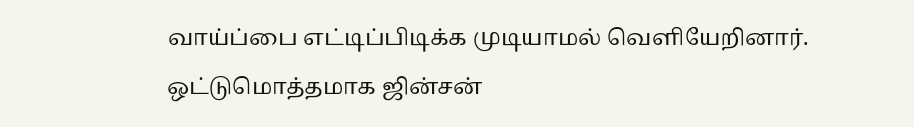வாய்ப்பை எட்டிப்பிடிக்க முடியாமல் வெளியேறினார். ஒட்டுமொத்தமாக ஜின்சன்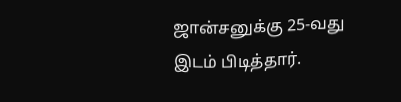ஜான்சனுக்கு 25-வது இடம் பிடித்தார்.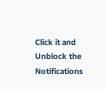Click it and Unblock the Notifications